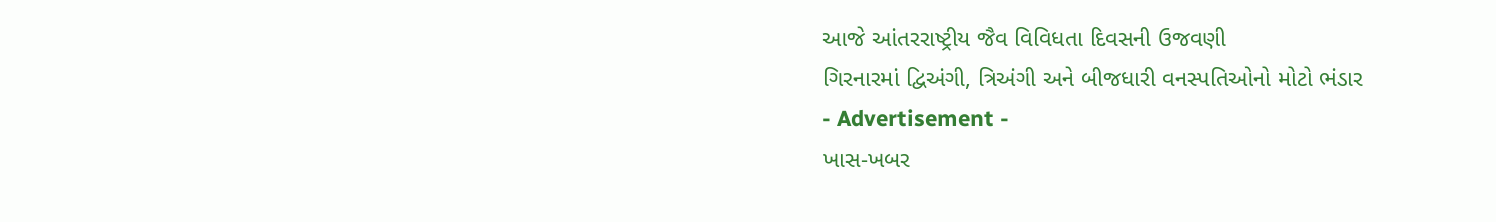આજે આંતરરાષ્ટ્રીય જૈવ વિવિધતા દિવસની ઉજવણી
ગિરનારમાં દ્વિઅંગી, ત્રિઅંગી અને બીજધારી વનસ્પતિઓનો મોટો ભંડાર
- Advertisement -
ખાસ-ખબર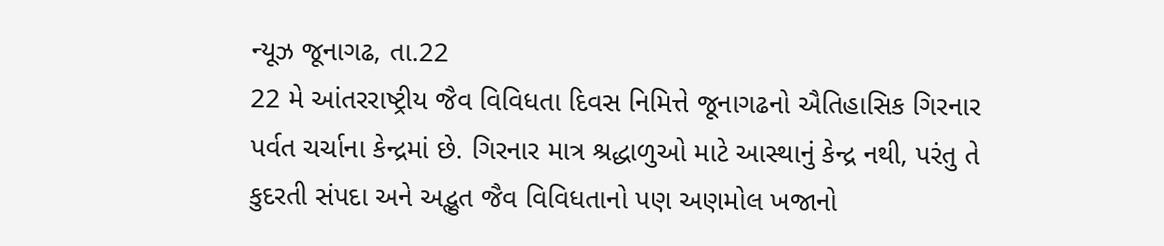ન્યૂઝ જૂનાગઢ, તા.22
22 મે આંતરરાષ્ટ્રીય જૈવ વિવિધતા દિવસ નિમિત્તે જૂનાગઢનો ઐતિહાસિક ગિરનાર પર્વત ચર્ચાના કેન્દ્રમાં છે. ગિરનાર માત્ર શ્રદ્ધાળુઓ માટે આસ્થાનું કેન્દ્ર નથી, પરંતુ તે કુદરતી સંપદા અને અદ્ભુત જૈવ વિવિધતાનો પણ અણમોલ ખજાનો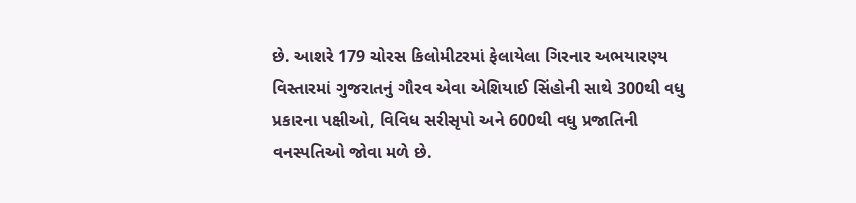છે. આશરે 179 ચોરસ કિલોમીટરમાં ફેલાયેલા ગિરનાર અભયારણ્ય વિસ્તારમાં ગુજરાતનું ગૌરવ એવા એશિયાઈ સિંહોની સાથે 300થી વધુ પ્રકારના પક્ષીઓ, વિવિધ સરીસૃપો અને 600થી વધુ પ્રજાતિની વનસ્પતિઓ જોવા મળે છે.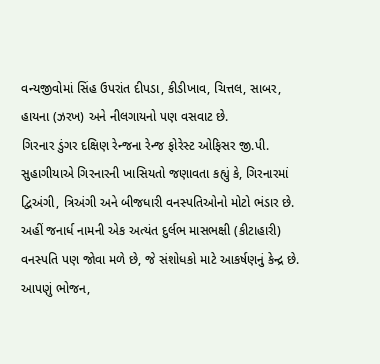વન્યજીવોમાં સિંહ ઉપરાંત દીપડા, કીડીખાવ, ચિત્તલ, સાબર, હાયના (ઝરખ) અને નીલગાયનો પણ વસવાટ છે.
ગિરનાર ડુંગર દક્ષિણ રેન્જના રેન્જ ફોરેસ્ટ ઓફિસર જી.પી. સુહાગીયાએ ગિરનારની ખાસિયતો જણાવતા કહ્યું કે, ગિરનારમાં દ્વિઅંગી, ત્રિઅંગી અને બીજધારી વનસ્પતિઓનો મોટો ભંડાર છે. અહીં જનાર્ધ નામની એક અત્યંત દુર્લભ માસભક્ષી (કીટાહારી) વનસ્પતિ પણ જોવા મળે છે, જે સંશોધકો માટે આકર્ષણનું કેન્દ્ર છે. આપણું ભોજન,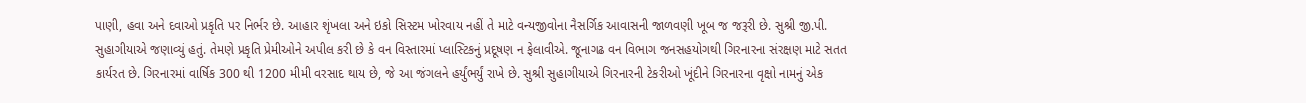પાણી, હવા અને દવાઓ પ્રકૃતિ પર નિર્ભર છે. આહાર શૃંખલા અને ઇકો સિસ્ટમ ખોરવાય નહીં તે માટે વન્યજીવોના નૈસર્ગિક આવાસની જાળવણી ખૂબ જ જરૂરી છે. સુશ્રી જી.પી. સુહાગીયાએ જણાવ્યું હતું. તેમણે પ્રકૃતિ પ્રેમીઓને અપીલ કરી છે કે વન વિસ્તારમાં પ્લાસ્ટિકનું પ્રદૂષણ ન ફેલાવીએ. જૂનાગઢ વન વિભાગ જનસહયોગથી ગિરનારના સંરક્ષણ માટે સતત કાર્યરત છે. ગિરનારમાં વાર્ષિક 300 થી 1200 મીમી વરસાદ થાય છે, જે આ જંગલને હર્યુંભર્યું રાખે છે. સુશ્રી સુહાગીયાએ ગિરનારની ટેકરીઓ ખૂંદીને ગિરનારના વૃક્ષો નામનું એક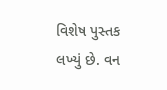વિશેષ પુસ્તક લખ્યું છે. વન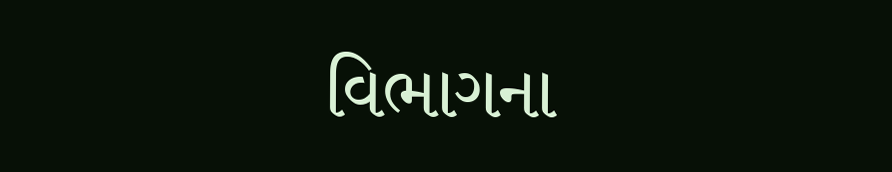વિભાગના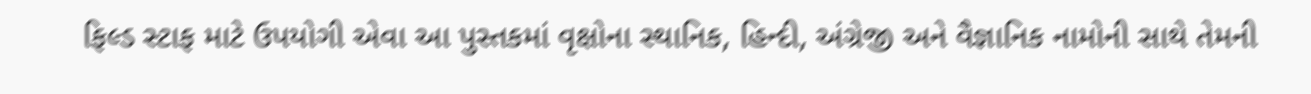ફિલ્ડ સ્ટાફ માટે ઉપયોગી એવા આ પુસ્તકમાં વૃક્ષોના સ્થાનિક, હિન્દી, અંગ્રેજી અને વૈજ્ઞાનિક નામોની સાથે તેમની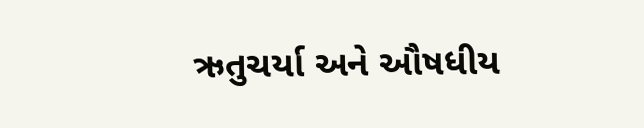ઋતુચર્યા અને ઔષધીય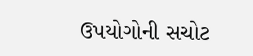ઉપયોગોની સચોટ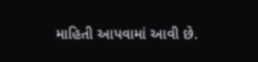માહિતી આપવામાં આવી છે.